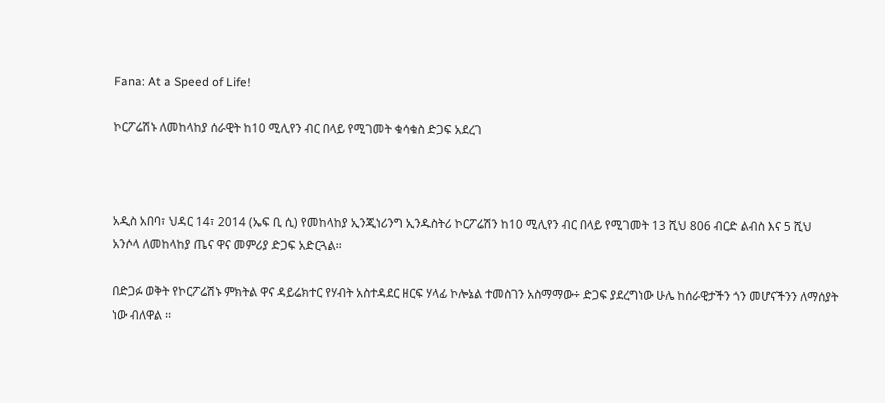Fana: At a Speed of Life!

ኮርፖሬሽኑ ለመከላከያ ሰራዊት ከ10 ሚሊየን ብር በላይ የሚገመት ቁሳቁስ ድጋፍ አደረገ



አዲስ አበባ፣ ህዳር 14፣ 2014 (ኤፍ ቢ ሲ) የመከላከያ ኢንጂነሪንግ ኢንዱስትሪ ኮርፖሬሽን ከ10 ሚሊየን ብር በላይ የሚገመት 13 ሺህ 806 ብርድ ልብስ እና 5 ሺህ አንሶላ ለመከላከያ ጤና ዋና መምሪያ ድጋፍ አድርጓል፡፡

በድጋፉ ወቅት የኮርፖሬሽኑ ምክትል ዋና ዳይሬክተር የሃብት አስተዳደር ዘርፍ ሃላፊ ኮሎኔል ተመስገን አስማማው÷ ድጋፍ ያደረግነው ሁሌ ከሰራዊታችን ጎን መሆናችንን ለማሰያት ነው ብለዋል ፡፡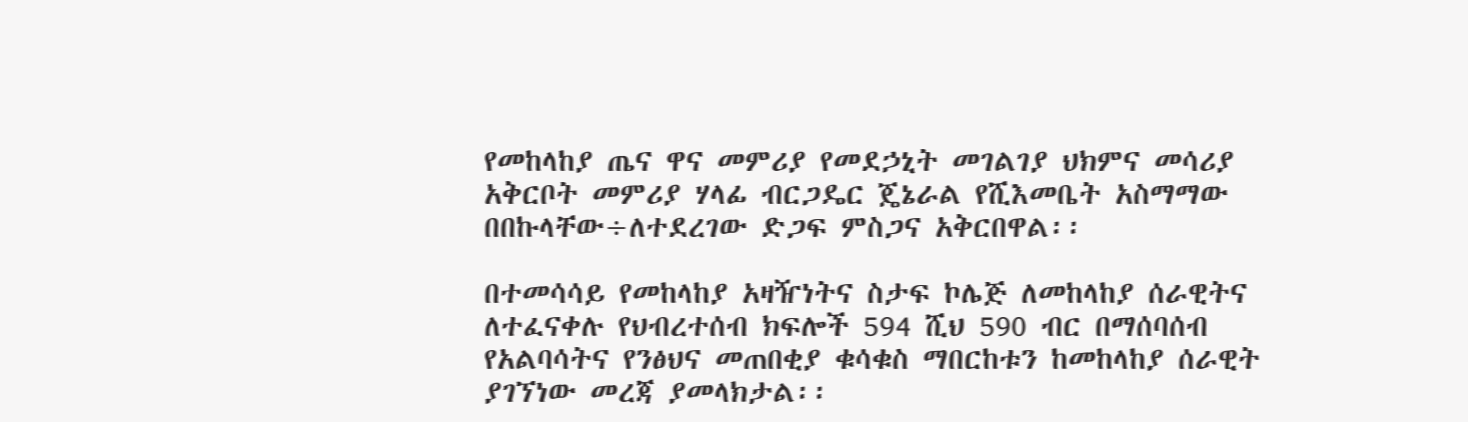የመከላከያ ጤና ዋና መምሪያ የመደኃኒት መገልገያ ህክምና መሳሪያ አቅርቦት መምሪያ ሃላፊ ብርጋዴር ጄኔራል የሺእመቤት አስማማው በበኩላቸው÷ለተደረገው ድጋፍ ምስጋና አቅርበዋል፡፡

በተመሳሳይ የመከላከያ አዛዥነትና ስታፍ ኮሌጅ ለመከላከያ ሰራዊትና ለተፈናቀሉ የህብረተሰብ ክፍሎች 594 ሺህ 590 ብር በማሰባሰብ የአልባሳትና የንፅህና መጠበቂያ ቁሳቁስ ማበርከቱን ከመከላከያ ሰራዊት ያገኘነው መረጃ ያመላክታል፡፡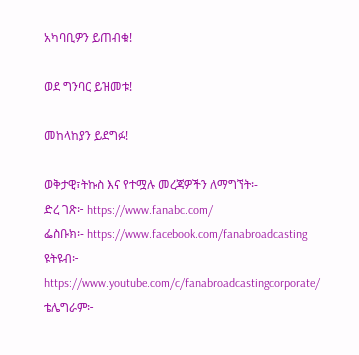አካባቢዎን ይጠብቁ!

ወደ ግንባር ይዝመቱ!

መከላከያን ይደግፉ!

ወቅታዊ፣ትኩስ እና የተሟሉ መረጃዎችን ለማግኘት፡-
ድረ ገጽ፦ https://www.fanabc.com/
ፌስቡክ፡- https://www.facebook.com/fanabroadcasting
ዩትዩብ፦ https://www.youtube.com/c/fanabroadcastingcorporate/
ቴሌግራም፦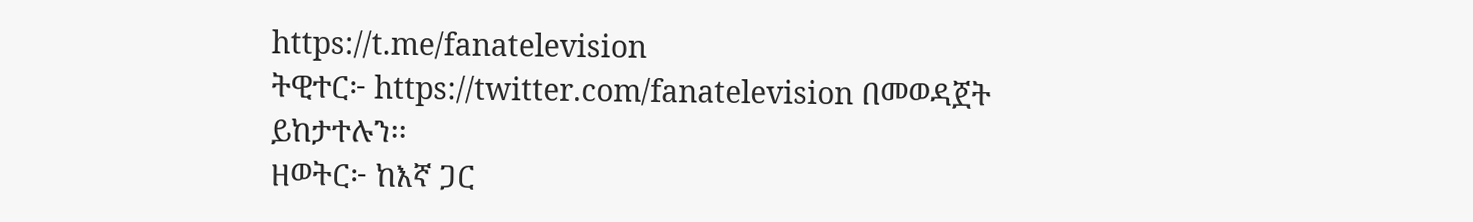https://t.me/fanatelevision
ትዊተር፦ https://twitter.com/fanatelevision በመወዳጀት ይከታተሉን፡፡
ዘወትር፦ ከእኛ ጋር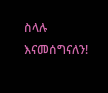ስላሉ እናመሰግናለን!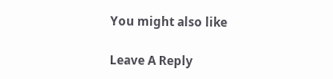You might also like

Leave A Reply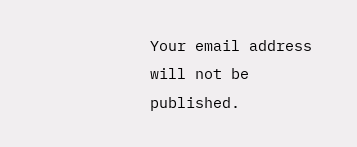Your email address will not be published.